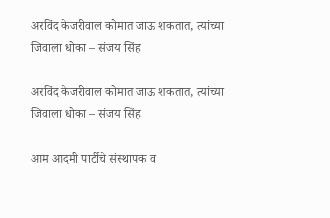अरविंद केजरीवाल कोमात जाऊ शकतात, त्यांच्या जिवाला धोका – संजय सिंह

अरविंद केजरीवाल कोमात जाऊ शकतात, त्यांच्या जिवाला धोका – संजय सिंह

आम आदमी पार्टीचे संस्थापक व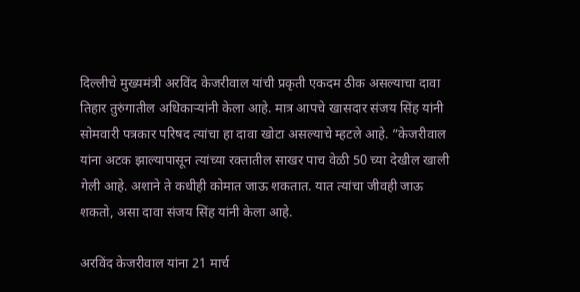दिल्लीचे मुख्यमंत्री अरविंद केजरीवाल यांची प्रकृती एकदम ठीक असल्याचा दावा तिहार तुरुंगातील अधिकाऱ्यांनी केला आहे. मात्र आपचे खासदार संजय सिंह यांनी सोमवारी पत्रकार परिषद त्यांचा हा दावा खोटा असल्याचे म्हटले आहे. ”केजरीवाल यांना अटक झाल्यापासून त्यांच्या रक्तातील साखर पाच वेळी 50 च्या देखील खाली गेली आहे. अशाने ते कधीही कोमात जाऊ शकतात. यात त्यांचा जीवही जाऊ शकतो, असा दावा संजय सिंह यांनी केला आहे.

अरविंद केजरीवाल यांना 21 मार्च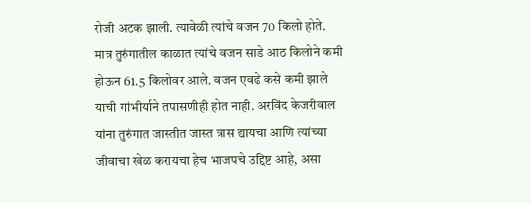रोजी अटक झाली. त्यावेळी त्यांचे वजन 70 किलो होते. मात्र तुरुंगातील काळात त्यांचे वजन साडे आठ किलोने कमी होऊन 61.5 किलोवर आले. वजन एवढे कसे कमी झाले याची गांभीर्याने तपासणीही होत नाही. अरविंद केजरीवाल यांना तुरुंगात जास्तीत जास्त त्रास द्यायचा आणि त्यांच्या जीवाचा खेळ करायचा हेच भाजपचे उद्दिष्ट आहे, असा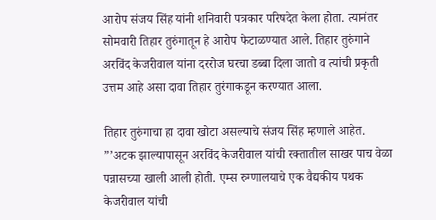आरोप संजय सिंह यांनी शनिवारी पत्रकार परिषदेत केला होता. त्यानंतर सोमवारी तिहार तुरुंगातून हे आरोप फेटाळण्यात आले. तिहार तुरुंगाने अरविंद केजरीवाल यांना दररोज घरचा डब्बा दिला जातो व त्यांची प्रकृती उत्तम आहे असा दावा तिहार तुरंगाकडून करण्यात आला.

तिहार तुरुंगाचा हा दावा खोटा असल्याचे संजय सिंह म्हणाले आहेत. ”’अटक झाल्यापासून अरविंद केजरीवाल यांची रक्तातील साखर पाच वेळा पन्नासच्या खाली आली होती. एम्स रुग्णालयाचे एक वैद्यकीय पथक केजरीवाल यांची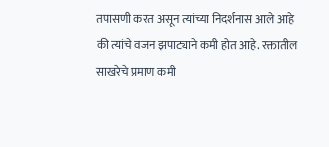तपासणी करत असून त्यांच्या निदर्शनास आले आहे की त्यांचे वजन झपाट्याने कमी होत आहे. रक्तातील साखरेचे प्रमाण कमी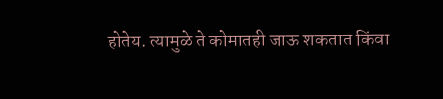होतेय. त्यामुळे ते कोमातही जाऊ शकतात किंवा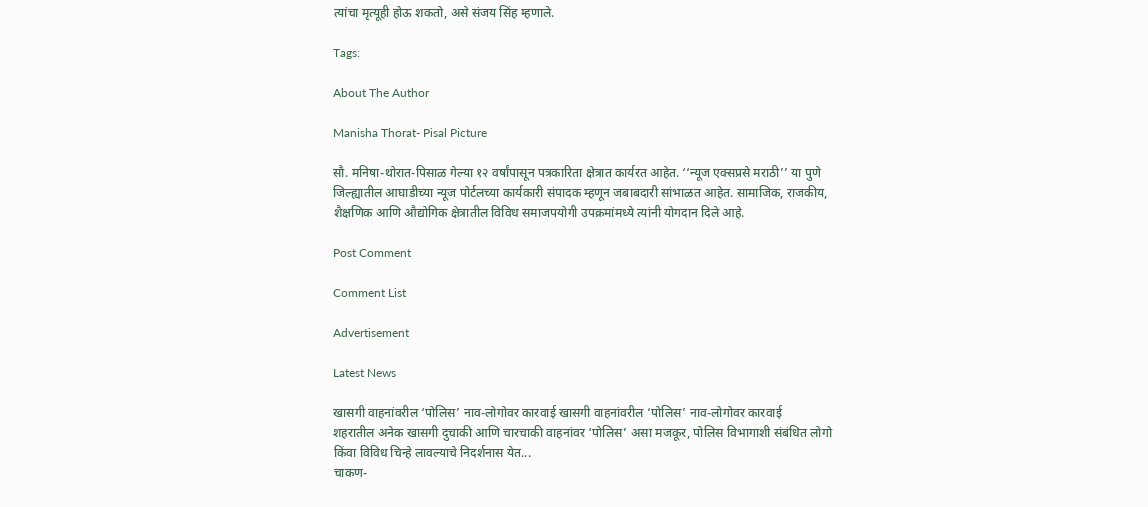त्यांचा मृत्यूही होऊ शकतो, असे संजय सिंह म्हणाले.

Tags:

About The Author

Manisha Thorat- Pisal Picture

सौ. मनिषा-थोरात-पिसाळ गेल्या १२ वर्षांपासून पत्रकारिता क्षेत्रात कार्यरत आहेत. ‘‘न्यूज एक्सप्रसे मराठी’’ या पुणे जिल्ह्यातील आघाडीच्या न्यूज पोर्टलच्या कार्यकारी संपादक म्हणून जबाबदारी सांभाळत आहेत. सामाजिक, राजकीय, शैक्षणिक आणि औद्योगिक क्षेत्रातील विविध समाजपयोगी उपक्रमांमध्ये त्यांनी योगदान दिले आहे.

Post Comment

Comment List

Advertisement

Latest News

खासगी वाहनांवरील ‘पोलिस’ नाव-लोगोवर कारवाई खासगी वाहनांवरील ‘पोलिस’ नाव-लोगोवर कारवाई
शहरातील अनेक खासगी दुचाकी आणि चारचाकी वाहनांवर ‘पोलिस’ असा मजकूर, पोलिस विभागाशी संबंधित लोगो किंवा विविध चिन्हे लावल्याचे निदर्शनास येत...
चाकण-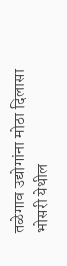तळेगाव उद्योगांना मोठा दिलासा
भोसरी येथील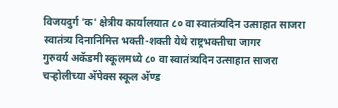विजयदुर्ग 'क' क्षेत्रीय कार्यालयात ८० वा स्वातंत्र्यदिन उत्साहात साजरा
स्वातंत्र्य दिनानिमित्त भक्ती-शक्ती येथे राष्ट्रभक्तीचा जागर
गुरुवर्य अकॅडमी स्कूलमध्ये ८० वा स्वातंत्र्यदिन उत्साहात साजरा
चऱ्होलीच्या अ‍ॅपेक्स स्कूल अ‍ॅण्ड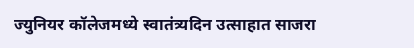ज्युनियर कॉलेजमध्ये स्वातंत्र्यदिन उत्साहात साजरा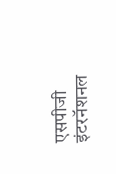एसपीजी इंटरनॅशनल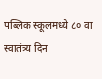पब्लिक स्कूलमध्ये ८० वा स्वातंत्र्य दिन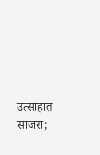उत्साहात साजरा;